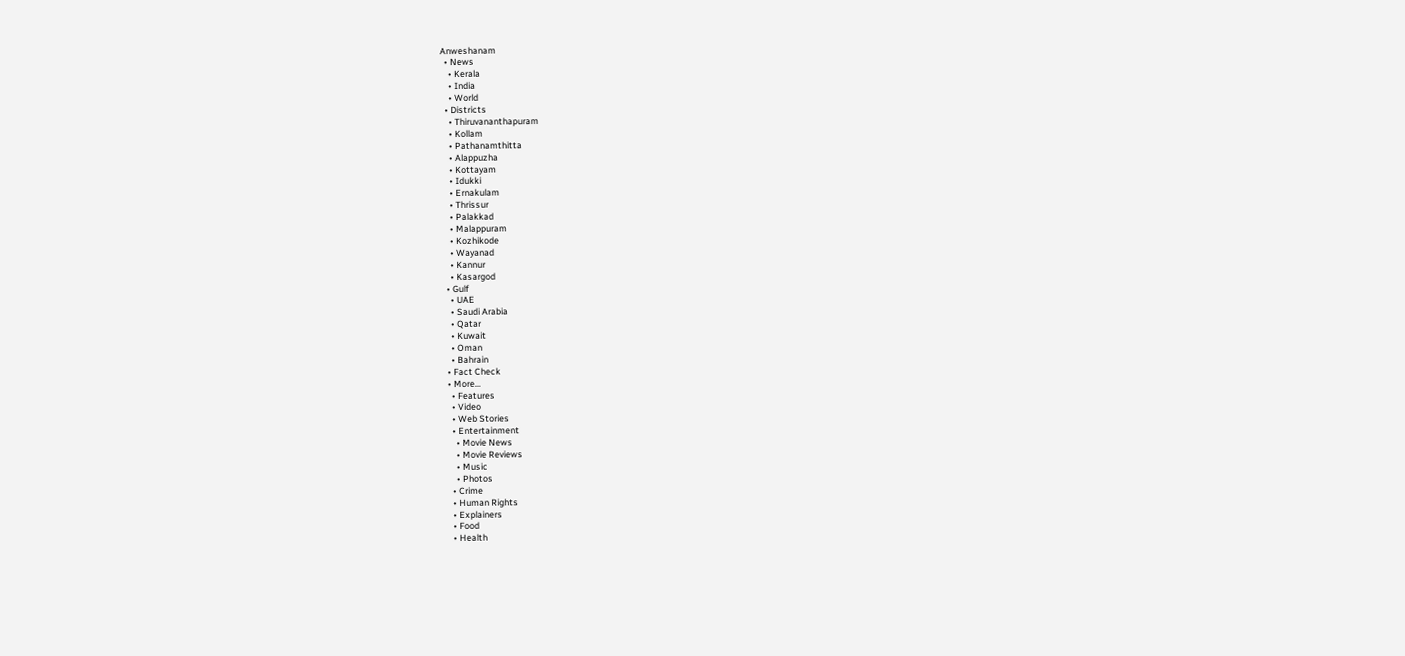Anweshanam
  • News
    • Kerala
    • India
    • World
  • Districts
    • Thiruvananthapuram
    • Kollam
    • Pathanamthitta
    • Alappuzha
    • Kottayam
    • Idukki
    • Ernakulam
    • Thrissur
    • Palakkad
    • Malappuram
    • Kozhikode
    • Wayanad
    • Kannur
    • Kasargod
  • Gulf
    • UAE
    • Saudi Arabia
    • Qatar
    • Kuwait
    • Oman
    • Bahrain
  • Fact Check
  • More…
    • Features
    • Video
    • Web Stories
    • Entertainment
      • Movie News
      • Movie Reviews
      • Music
      • Photos
    • Crime
    • Human Rights
    • Explainers
    • Food
    • Health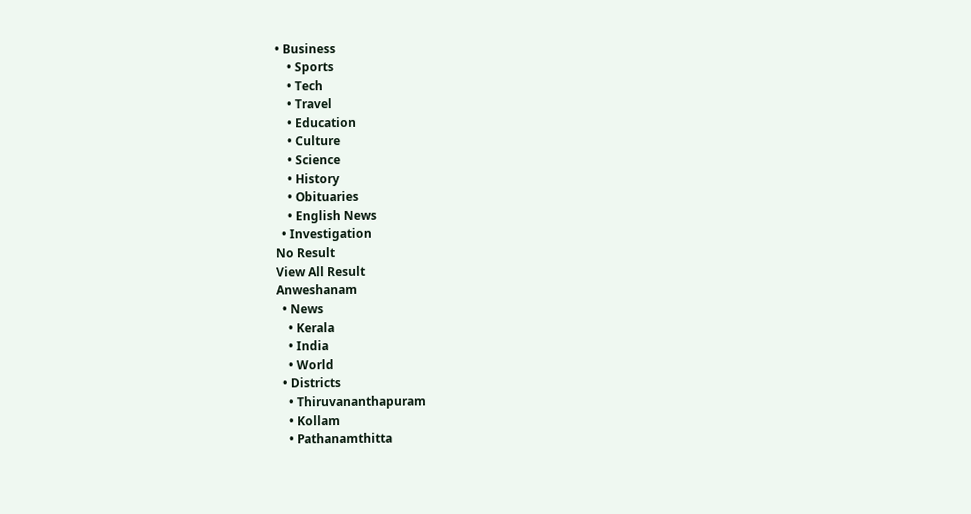• Business
    • Sports
    • Tech
    • Travel
    • Education
    • Culture
    • Science
    • History
    • Obituaries
    • English News
  • Investigation
No Result
View All Result
Anweshanam
  • News
    • Kerala
    • India
    • World
  • Districts
    • Thiruvananthapuram
    • Kollam
    • Pathanamthitta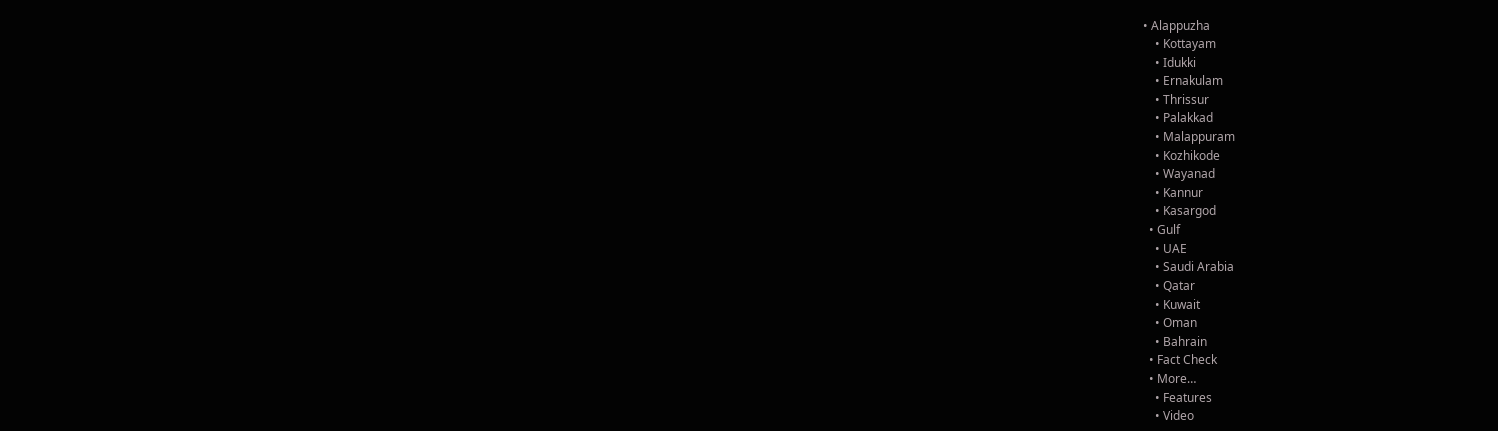• Alappuzha
    • Kottayam
    • Idukki
    • Ernakulam
    • Thrissur
    • Palakkad
    • Malappuram
    • Kozhikode
    • Wayanad
    • Kannur
    • Kasargod
  • Gulf
    • UAE
    • Saudi Arabia
    • Qatar
    • Kuwait
    • Oman
    • Bahrain
  • Fact Check
  • More…
    • Features
    • Video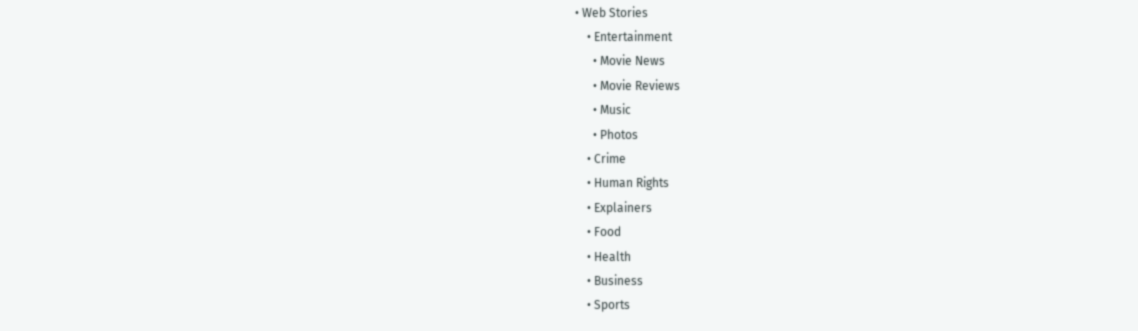• Web Stories
    • Entertainment
      • Movie News
      • Movie Reviews
      • Music
      • Photos
    • Crime
    • Human Rights
    • Explainers
    • Food
    • Health
    • Business
    • Sports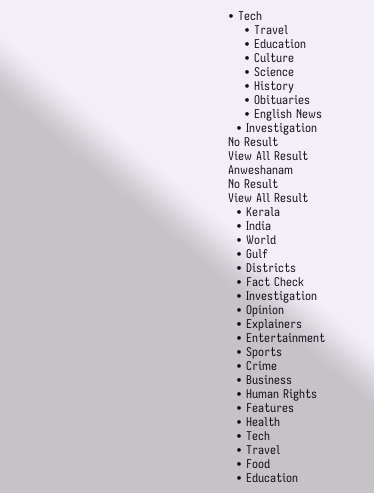• Tech
    • Travel
    • Education
    • Culture
    • Science
    • History
    • Obituaries
    • English News
  • Investigation
No Result
View All Result
Anweshanam
No Result
View All Result
  • Kerala
  • India
  • World
  • Gulf
  • Districts
  • Fact Check
  • Investigation
  • Opinion
  • Explainers
  • Entertainment
  • Sports
  • Crime
  • Business
  • Human Rights
  • Features
  • Health
  • Tech
  • Travel
  • Food
  • Education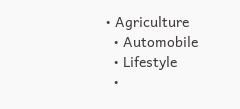• Agriculture
  • Automobile
  • Lifestyle
  •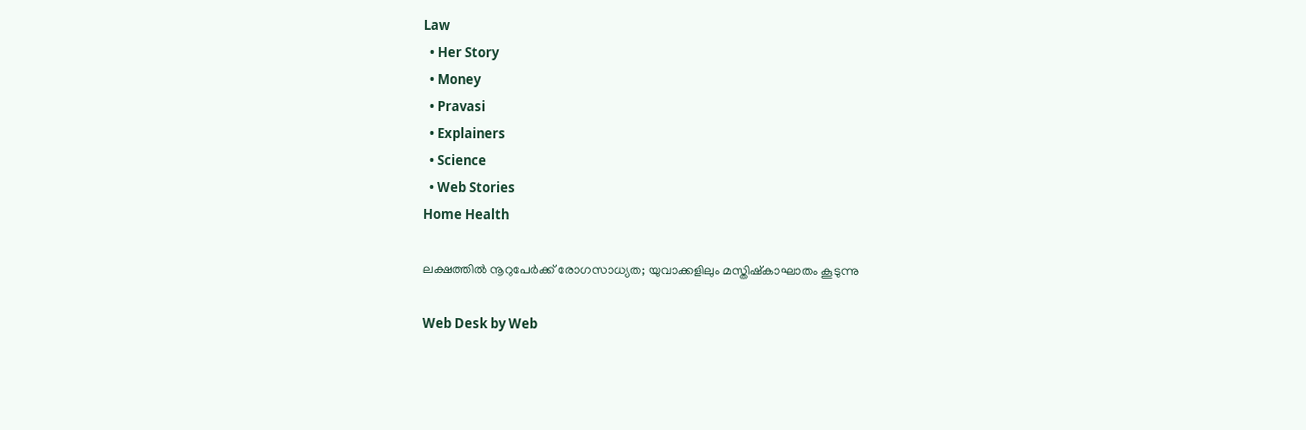Law
  • Her Story
  • Money
  • Pravasi
  • Explainers
  • Science
  • Web Stories
Home Health

ലക്ഷത്തിൽ നൂറുപേർക്ക് രോഗസാധ്യത; യുവാക്കളിലും മസ്തിഷ്കാഘാതം കൂടുന്നു

Web Desk by Web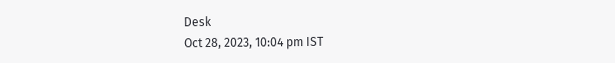Desk
Oct 28, 2023, 10:04 pm IST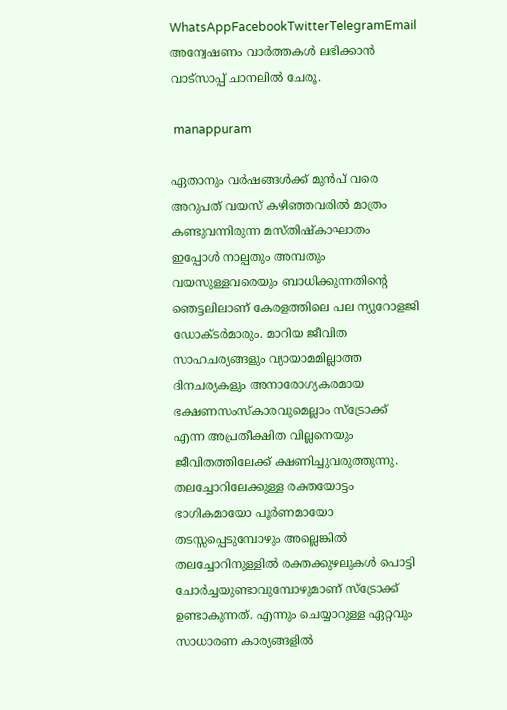WhatsAppFacebookTwitterTelegramEmail
അന്വേഷണം വാർത്തകൾ ലഭിക്കാന്‍ വാട്സാപ്പ് ചാനലില്‍ ചേരൂ.

 manappuram

ഏതാനും വർഷങ്ങൾക്ക് മുൻപ് വരെ അറുപത് വയസ് കഴിഞ്ഞവരിൽ മാത്രം കണ്ടുവന്നിരുന്ന മസ്തിഷ്കാഘാതം ഇപ്പോൾ നാല്പതും അമ്പതും വയസുള്ളവരെയും ബാധിക്കുന്നതിന്റെ ഞെട്ടലിലാണ് കേരളത്തിലെ പല ന്യുറോളജി ഡോക്ടർമാരും. മാറിയ ജീവിത സാഹചര്യങ്ങളും വ്യായാമമില്ലാത്ത ദിനചര്യകളും അനാരോഗ്യകരമായ ഭക്ഷണസംസ്കാരവുമെല്ലാം സ്ട്രോക്ക് എന്ന അപ്രതീക്ഷിത വില്ലനെയും ജീവിതത്തിലേക്ക് ക്ഷണിച്ചുവരുത്തുന്നു. തലച്ചോറിലേക്കുള്ള രക്തയോട്ടം ഭാഗികമായോ പൂർണമായോ തടസ്സപ്പെടുമ്പോഴും അല്ലെങ്കിൽ തലച്ചോറിനുള്ളിൽ രക്തക്കുഴലുകൾ പൊട്ടി ചോർച്ചയുണ്ടാവുമ്പോഴുമാണ് സ്ട്രോക്ക് ഉണ്ടാകുന്നത്. എന്നും ചെയ്യാറുള്ള ഏറ്റവും സാധാരണ കാര്യങ്ങളിൽ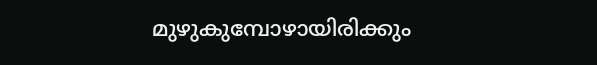മുഴുകുമ്പോഴായിരിക്കും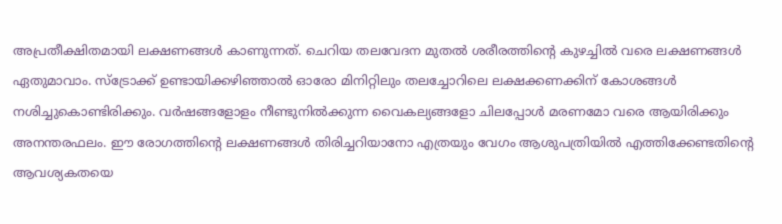അപ്രതീക്ഷിതമായി ലക്ഷണങ്ങൾ കാണുന്നത്. ചെറിയ തലവേദന മുതൽ ശരീരത്തിന്റെ കുഴച്ചിൽ വരെ ലക്ഷണങ്ങൾ ഏതുമാവാം. സ്ട്രോക്ക് ഉണ്ടായിക്കഴിഞ്ഞാൽ ഓരോ മിനിറ്റിലും തലച്ചോറിലെ ലക്ഷക്കണക്കിന് കോശങ്ങൾ നശിച്ചുകൊണ്ടിരിക്കും. വർഷങ്ങളോളം നീണ്ടുനിൽക്കുന്ന വൈകല്യങ്ങളോ ചിലപ്പോൾ മരണമോ വരെ ആയിരിക്കും അനന്തരഫലം. ഈ രോഗത്തിന്റെ ലക്ഷണങ്ങൾ തിരിച്ചറിയാനോ എത്രയും വേഗം ആശുപത്രിയിൽ എത്തിക്കേണ്ടതിന്റെ ആവശ്യകതയെ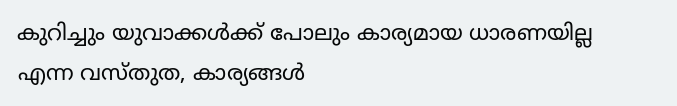കുറിച്ചും യുവാക്കൾക്ക് പോലും കാര്യമായ ധാരണയില്ല എന്ന വസ്തുത, കാര്യങ്ങൾ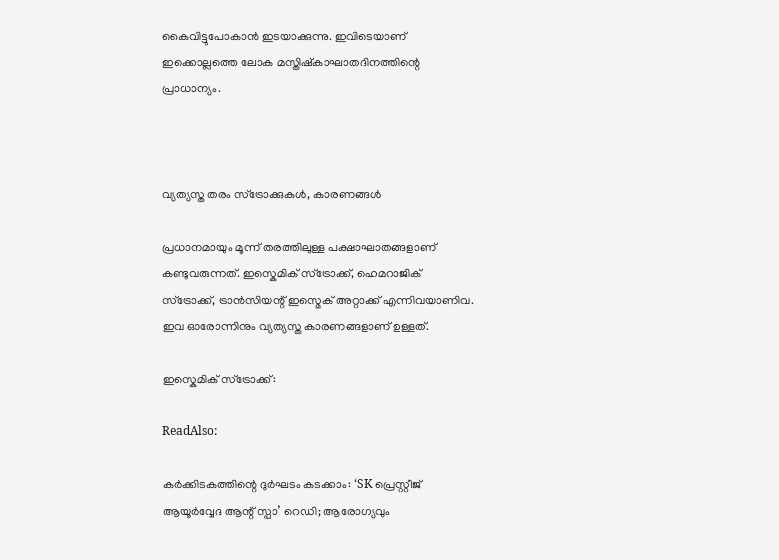കൈവിട്ടുപോകാൻ ഇടയാക്കുന്നു. ഇവിടെയാണ് ഇക്കൊല്ലത്തെ ലോക മസ്തിഷ്കാഘാതദിനത്തിന്റെ പ്രാധാന്യം.



വ്യത്യസ്ത തരം സ്ട്രോക്കുകൾ, കാരണങ്ങൾ

പ്രധാനമായും മൂന്ന് തരത്തിലുള്ള പക്ഷാഘാതങ്ങളാണ് കണ്ടുവരുന്നത്. ഇസ്കെമിക് സ്ട്രോക്ക്, ഹെമറാജിക് സ്ട്രോക്ക്, ട്രാൻസിയന്റ് ഇസ്മെക് അറ്റാക്ക് എന്നിവയാണിവ. ഇവ ഓരോന്നിനും വ്യത്യസ്ത കാരണങ്ങളാണ് ഉള്ളത്.

ഇസ്കെമിക് സ്ട്രോക്ക്:

ReadAlso:

കര്‍ക്കിടകത്തിന്റെ ദുര്‍ഘടം കടക്കാം: ‘SK പ്രെസ്റ്റീജ് ആയൂര്‍വ്വേദ ആന്റ് സ്പാ’ റെഡി; ആരോഗ്യവും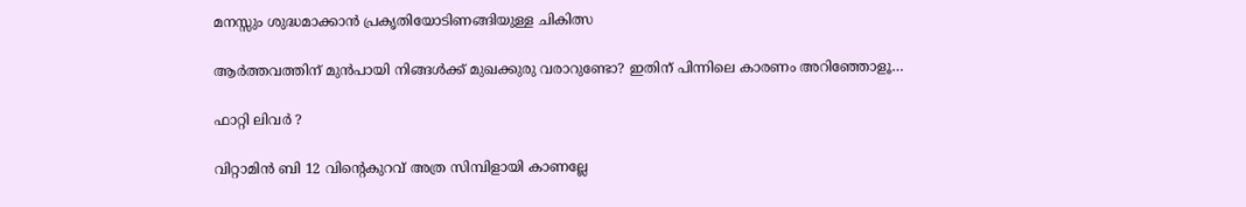മനസ്സും ശുദ്ധമാക്കാന്‍ പ്രകൃതിയോടിണങ്ങിയുള്ള ചികിത്സ

ആർത്തവത്തിന് മുൻപായി നിങ്ങൾക്ക് മുഖക്കുരു വരാറുണ്ടോ? ഇതിന് പിന്നിലെ കാരണം അറിഞ്ഞോളൂ…

ഫാറ്റി ലിവർ ?

വിറ്റാമിന്‍ ബി 12 വിന്റെകുറവ് അത്ര സിമ്പിളായി കാണല്ലേ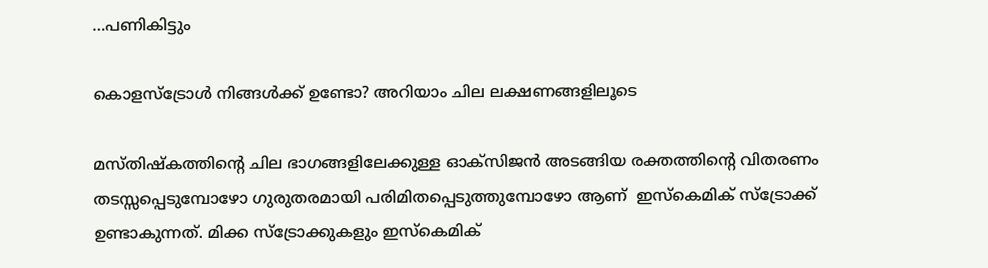…പണികിട്ടും

കൊളസ്‌ട്രോള്‍ നിങ്ങൾക്ക് ഉണ്ടോ? അറിയാം ചില ലക്ഷണങ്ങളിലൂടെ

മസ്തിഷ്കത്തിന്റെ ചില ഭാഗങ്ങളിലേക്കുള്ള ഓക്സിജൻ അടങ്ങിയ രക്തത്തിന്റെ വിതരണം തടസ്സപ്പെടുമ്പോഴോ ഗുരുതരമായി പരിമിതപ്പെടുത്തുമ്പോഴോ ആണ്  ഇസ്കെമിക് സ്ട്രോക്ക് ഉണ്ടാകുന്നത്. മിക്ക സ്ട്രോക്കുകളും ഇസ്കെമിക്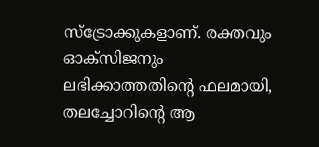സ്ട്രോക്കുകളാണ്. രക്തവും ഓക്‌സിജനും ലഭിക്കാത്തതിന്റെ ഫലമായി, തലച്ചോറിന്റെ ആ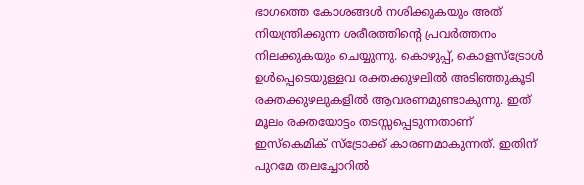ഭാഗത്തെ കോശങ്ങൾ നശിക്കുകയും അത് നിയന്ത്രിക്കുന്ന ശരീരത്തിന്റെ പ്രവർത്തനം നിലക്കുകയും ചെയ്യുന്നു. കൊഴുപ്പ്, കൊളസ്ട്രോൾ ഉൾപ്പെടെയുള്ളവ രക്തക്കുഴലിൽ അടിഞ്ഞുകൂടി രക്തക്കുഴലുകളിൽ ആവരണമുണ്ടാകുന്നു. ഇത് മൂലം രക്തയോട്ടം തടസ്സപ്പെടുന്നതാണ് ഇസ്കെമിക് സ്ട്രോക്ക് കാരണമാകുന്നത്. ഇതിന് പുറമേ തലച്ചോറിൽ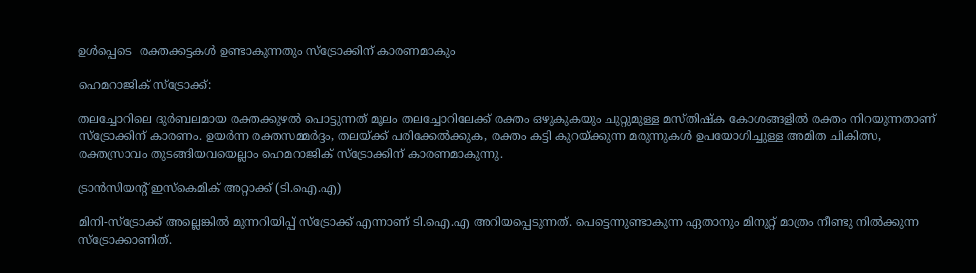ഉൾപ്പെടെ  രക്തക്കട്ടകൾ ഉണ്ടാകുന്നതും സ്ട്രോക്കിന് കാരണമാകും

ഹെമറാജിക് സ്ട്രോക്ക്:

തലച്ചോറിലെ ദുർബലമായ രക്തക്കുഴൽ പൊട്ടുന്നത് മൂലം തലച്ചോറിലേക്ക് രക്തം ഒഴുകുകയും ചുറ്റുമുള്ള മസ്തിഷ്ക കോശങ്ങളിൽ രക്തം നിറയുന്നതാണ് സ്ട്രോക്കിന് കാരണം. ഉയർന്ന രക്തസമ്മർദ്ദം, തലയ്ക്ക് പരിക്കേൽക്കുക, രക്തം കട്ടി കുറയ്ക്കുന്ന മരുന്നുകൾ ഉപയോഗിച്ചുള്ള അമിത ചികിത്സ, രക്തസ്രാവം തുടങ്ങിയവയെല്ലാം ഹെമറാജിക് സ്ട്രോക്കിന് കാരണമാകുന്നു.

ട്രാൻസിയന്റ് ഇസ്കെമിക് അറ്റാക്ക് (ടി.ഐ.എ)

മിനി-സ്ട്രോക്ക് അല്ലെങ്കിൽ മുന്നറിയിപ്പ് സ്ട്രോക്ക് എന്നാണ് ടി.ഐ.എ അറിയപ്പെടുന്നത്. പെട്ടെന്നുണ്ടാകുന്ന ഏതാനും മിനുറ്റ് മാത്രം നീണ്ടു നിൽക്കുന്ന സ്ട്രോക്കാണിത്.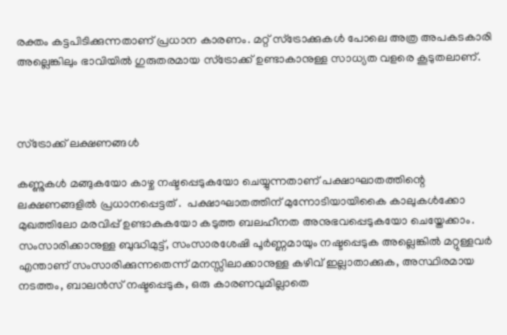രക്തം കട്ടപിടിക്കുന്നതാണ് പ്രധാന കാരണം. മറ്റ് സ്ട്രോക്കുകൾ പോലെ അത്ര അപകടകാരി അല്ലെങ്കിലും ഭാവിയിൽ ഗുരുതരമായ സ്ട്രോക്ക് ഉണ്ടാകാനുള്ള സാധ്യത വളരെ കൂടുതലാണ്.



സ്ട്രോക്ക് ലക്ഷണങ്ങൾ

കണ്ണുകൾ മങ്ങുകയോ കാഴ്ച നഷ്ടപ്പെടുകയോ ചെയ്യുന്നതാണ് പക്ഷാഘാതത്തിന്റെ  ലക്ഷണങ്ങളിൽ പ്രധാനപ്പെട്ടത് .  പക്ഷാഘാതത്തിന് മുന്നോടിയായികൈ കാലുകൾക്കോ  മുഖത്തിലോ മരവിപ്പ് ഉണ്ടാകുകയോ കടുത്ത ബലഹീനത അനുഭവപ്പെടുകയോ ചെയ്തേക്കാം. സംസാരിക്കാനുള്ള ബുദ്ധിമുട്ട്, സംസാരശേഷി പൂർണ്ണമായും നഷ്ടപ്പെടുക അല്ലെങ്കിൽ മറ്റുള്ളവർ എന്താണ് സംസാരിക്കുന്നതെന്ന് മനസ്സിലാക്കാനുള്ള കഴിവ് ഇല്ലാതാക്കുക, അസ്ഥിരമായ നടത്തം, ബാലൻസ് നഷ്ടപ്പെടുക, ഒരു കാരണവുമില്ലാതെ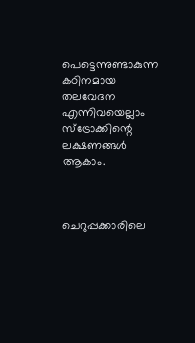പെട്ടെന്നുണ്ടാകുന്ന  കഠിനമായ തലവേദന എന്നിവയെല്ലാം സ്ട്രോക്കിന്റെ ലക്ഷണങ്ങൾ ആകാം.



ചെറുപ്പക്കാരിലെ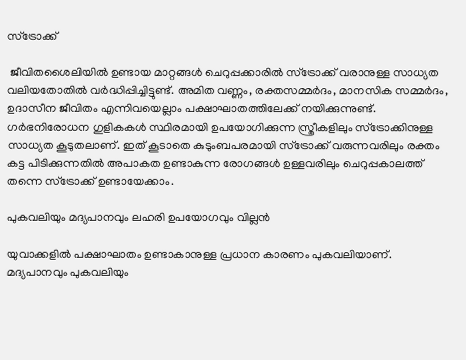സ്‌ട്രോക്ക്

 ജീവിതശൈലിയിൽ ഉണ്ടായ മാറ്റങ്ങൾ ചെറുപ്പക്കാരിൽ സ്ട്രോക്ക് വരാനുള്ള സാധ്യത വലിയതോതിൽ വർദ്ധിപ്പിച്ചിട്ടുണ്ട്. അമിത വണ്ണം, രക്തസമ്മര്‍ദം, മാനസിക സമ്മര്‍ദം, ഉദാസീന ജീവിതം എന്നിവയെല്ലാം പക്ഷാഘാതത്തിലേക്ക് നയിക്കുന്നുണ്ട്. ഗര്‍ഭനിരോധന ഗുളികകള്‍ സ്ഥിരമായി ഉപയോഗിക്കുന്ന സ്ത്രീകളിലും സ്‌ട്രോക്കിനുള്ള സാധ്യത കൂടുതലാണ്. ഇത് കൂടാതെ കുടുംബപരമായി സ്‌ട്രോക്ക് വരുന്നവരിലും രക്തം കട്ട പിടിക്കുന്നതില്‍ അപാകത ഉണ്ടാകുന്ന രോഗങ്ങള്‍ ഉള്ളവരിലും ചെറുപ്പകാലത്ത് തന്നെ സ്‌ട്രോക്ക് ഉണ്ടായേക്കാം.

പുകവലിയും മദ്യപാനവും ലഹരി ഉപയോഗവും വില്ലൻ

യുവാക്കളിൽ പക്ഷാഘാതം ഉണ്ടാകാനുള്ള പ്രധാന കാരണം പുകവലിയാണ്. മദ്യപാനവും പുകവലിയും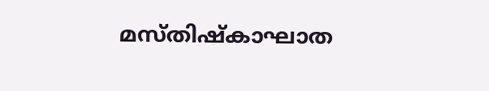മസ്തിഷ്കാഘാത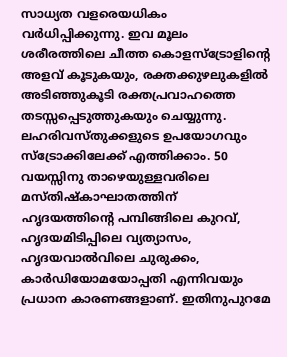സാധ്യത വളരെയധികം വർധിപ്പിക്കുന്നു. ഇവ മൂലം ശരീരത്തിലെ ചീത്ത കൊളസ്ട്രോളിന്റെ അളവ് കൂടുകയും, രക്തക്കുഴലുകളിൽ അടിഞ്ഞുകൂടി രക്തപ്രവാഹത്തെ തടസ്സപ്പെടുത്തുകയും ചെയ്യുന്നു. ലഹരിവസ്തുക്കളുടെ ഉപയോഗവും സ്ട്രോക്കിലേക്ക് എത്തിക്കാം. 50 വയസ്സിനു താഴെയുള്ളവരിലെ മസ്തിഷ്കാഘാതത്തിന് ഹൃദയത്തിന്റെ പമ്പിങ്ങിലെ കുറവ്, ഹൃദയമിടിപ്പിലെ വ്യത്യാസം, ഹൃദയവാൽവിലെ ചുരുക്കം, കാർഡിയോമയോപ്പതി എന്നിവയും പ്രധാന കാരണങ്ങളാണ്. ഇതിനുപുറമേ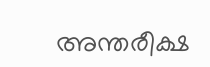അന്തരീക്ഷ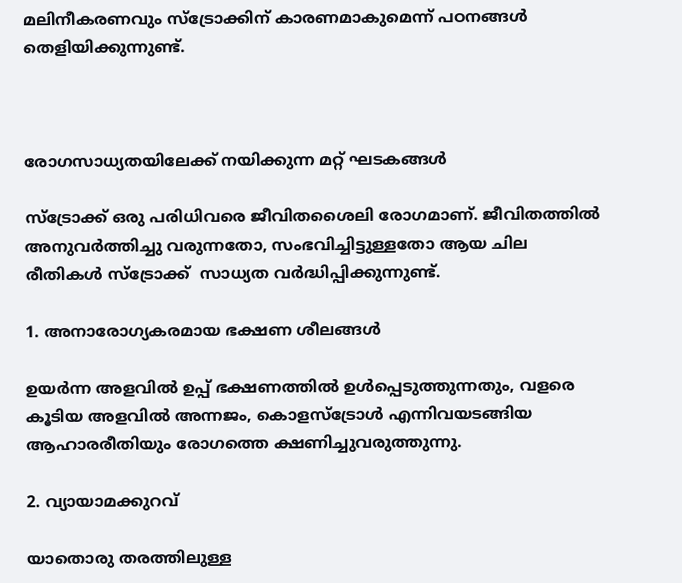മലിനീകരണവും സ്ട്രോക്കിന് കാരണമാകുമെന്ന് പഠനങ്ങൾ തെളിയിക്കുന്നുണ്ട്.



രോഗസാധ്യതയിലേക്ക് നയിക്കുന്ന മറ്റ് ഘടകങ്ങൾ

സ്ട്രോക്ക് ഒരു പരിധിവരെ ജീവിതശൈലി രോഗമാണ്. ജീവിതത്തിൽ അനുവർത്തിച്ചു വരുന്നതോ, സംഭവിച്ചിട്ടുള്ളതോ ആയ ചില രീതികൾ സ്ട്രോക്ക്  സാധ്യത വർദ്ധിപ്പിക്കുന്നുണ്ട്.

1. അനാരോഗ്യകരമായ ഭക്ഷണ ശീലങ്ങൾ

ഉയർന്ന അളവിൽ ഉപ്പ് ഭക്ഷണത്തിൽ ഉൾപ്പെടുത്തുന്നതും, വളരെ കൂടിയ അളവിൽ അന്നജം, കൊളസ്ട്രോൾ എന്നിവയടങ്ങിയ ആഹാരരീതിയും രോഗത്തെ ക്ഷണിച്ചുവരുത്തുന്നു.

2. വ്യായാമക്കുറവ്

യാതൊരു തരത്തിലുള്ള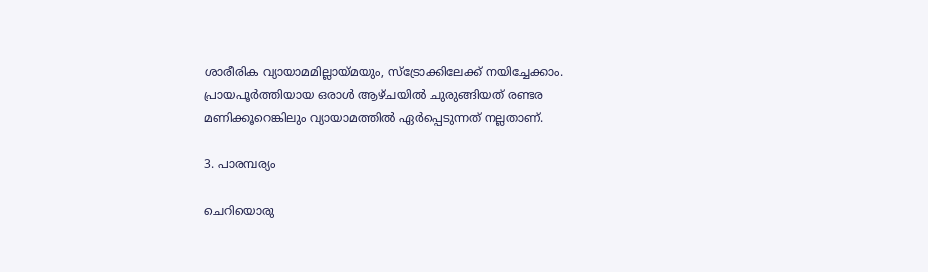ശാരീരിക വ്യായാമമില്ലായ്മയും, സ്ട്രോക്കിലേക്ക് നയിച്ചേക്കാം. പ്രായപൂർത്തിയായ ഒരാൾ ആഴ്ചയിൽ ചുരുങ്ങിയത് രണ്ടര മണിക്കൂറെങ്കിലും വ്യായാമത്തിൽ ഏർപ്പെടുന്നത് നല്ലതാണ്.

3. പാരമ്പര്യം

ചെറിയൊരു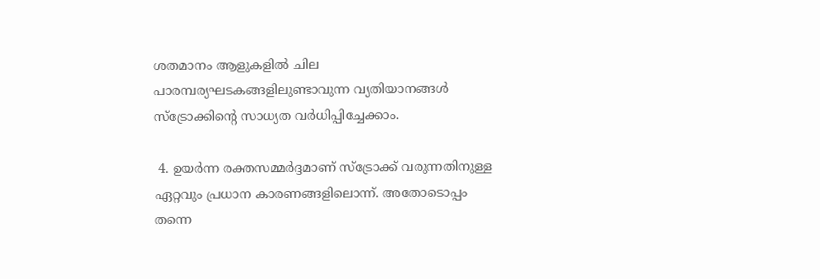ശതമാനം ആളുകളിൽ ചില പാരമ്പര്യഘടകങ്ങളിലുണ്ടാവുന്ന വ്യതിയാനങ്ങൾ സ്ട്രോക്കിന്റെ സാധ്യത വർധിപ്പിച്ചേക്കാം.

 4. ഉയർന്ന രക്തസമ്മർദ്ദമാണ് സ്ട്രോക്ക് വരുന്നതിനുള്ള ഏറ്റവും പ്രധാന കാരണങ്ങളിലൊന്ന്. അതോടൊപ്പം തന്നെ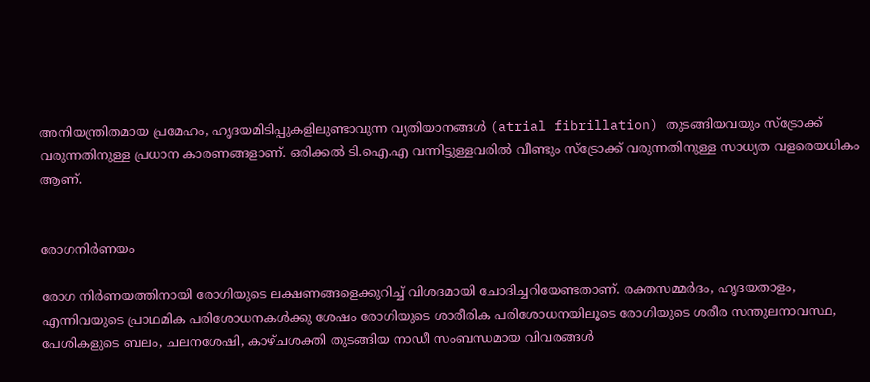അനിയന്ത്രിതമായ പ്രമേഹം, ഹൃദയമിടിപ്പുകളിലുണ്ടാവുന്ന വ്യതിയാനങ്ങൾ (atrial fibrillation) തുടങ്ങിയവയും സ്ട്രോക്ക് വരുന്നതിനുള്ള പ്രധാന കാരണങ്ങളാണ്. ഒരിക്കൽ ടി.ഐ.എ വന്നിട്ടുള്ളവരിൽ വീണ്ടും സ്ട്രോക്ക് വരുന്നതിനുള്ള സാധ്യത വളരെയധികം ആണ്.


രോഗനിർണയം

രോഗ നിർണയത്തിനായി രോഗിയുടെ ലക്ഷണങ്ങളെക്കുറിച്ച് വിശദമായി ചോദിച്ചറിയേണ്ടതാണ്. രക്തസമ്മർദം, ഹൃദയതാളം, എന്നിവയുടെ പ്രാഥമിക പരിശോധനകൾക്കു ശേഷം രോഗിയുടെ ശാരീരിക പരിശോധനയിലൂടെ രോഗിയുടെ ശരീര സന്തുലനാവസ്ഥ, പേശികളുടെ ബലം, ചലനശേഷി, കാഴ്ചശക്തി തുടങ്ങിയ നാഡീ സംബന്ധമായ വിവരങ്ങൾ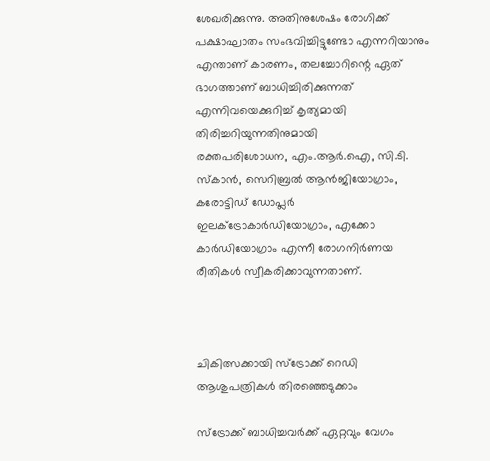ശേഖരിക്കുന്നു. അതിനുശേഷം രോഗിക്ക് പക്ഷാഘാതം സംഭവിച്ചിട്ടുണ്ടോ എന്നറിയാനും എന്താണ് കാരണം, തലച്ചോറിന്റെ ഏത് ഭാഗത്താണ് ബാധിച്ചിരിക്കുന്നത് എന്നിവയെക്കുറിച്ച് കൃത്യമായി തിരിച്ചറിയുന്നതിനുമായി
രക്തപരിശോധന, എം.ആർ.ഐ, സി.ടി. സ്കാൻ, സെറിബ്രൽ ആൻജിയോഗ്രാം, കരോട്ടിഡ് ഡോപ്ലർ
ഇലക്ട്രോകാർഡിയോഗ്രാം, എക്കോ കാർഡിയോഗ്രാം എന്നീ രോഗനിർണയ രീതികൾ സ്വീകരിക്കാവുന്നതാണ്.



ചികിത്സക്കായി സ്ട്രോക്ക് റെഡി ആശുപത്രികൾ തിരഞ്ഞെടുക്കാം

സ്ട്രോക്ക് ബാധിച്ചവർക്ക് ഏറ്റവും വേഗം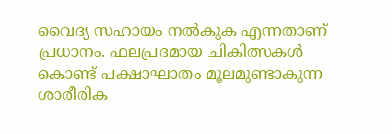വൈദ്യ സഹായം നൽകുക എന്നതാണ് പ്രധാനം. ഫലപ്രദമായ ചികിത്സകൾ കൊണ്ട് പക്ഷാഘാതം മൂലമുണ്ടാകുന്ന ശാരീരിക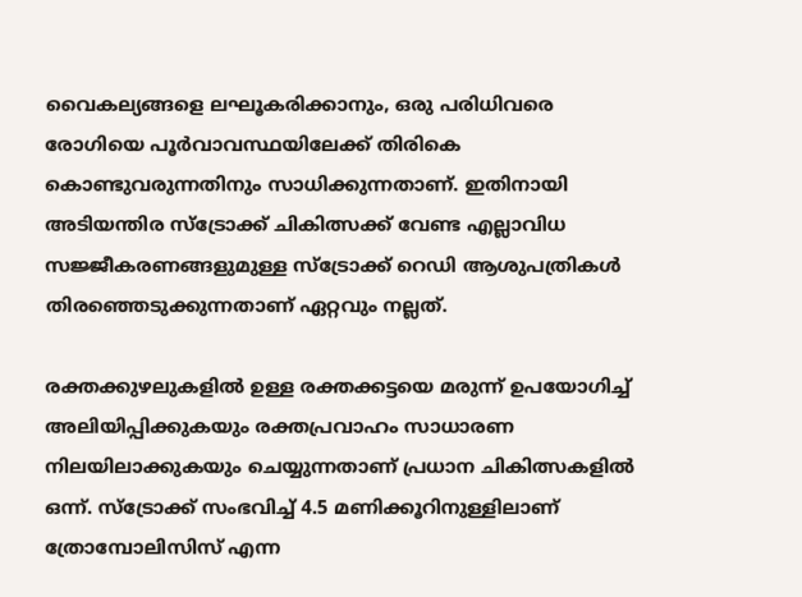വൈകല്യങ്ങളെ ലഘൂകരിക്കാനും, ഒരു പരിധിവരെ രോഗിയെ പൂർവാവസ്ഥയിലേക്ക് തിരികെ കൊണ്ടുവരുന്നതിനും സാധിക്കുന്നതാണ്. ഇതിനായി അടിയന്തിര സ്ട്രോക്ക് ചികിത്സക്ക് വേണ്ട എല്ലാവിധ സജ്ജീകരണങ്ങളുമുള്ള സ്ട്രോക്ക് റെഡി ആശുപത്രികൾ തിരഞ്ഞെടുക്കുന്നതാണ് ഏറ്റവും നല്ലത്.

രക്തക്കുഴലുകളിൽ ഉള്ള രക്തക്കട്ടയെ മരുന്ന് ഉപയോഗിച്ച് അലിയിപ്പിക്കുകയും രക്തപ്രവാഹം സാധാരണ നിലയിലാക്കുകയും ചെയ്യുന്നതാണ് പ്രധാന ചികിത്സകളിൽ ഒന്ന്. സ്ട്രോക്ക് സംഭവിച്ച് 4.5 മണിക്കൂറിനുള്ളിലാണ് ത്രോമ്പോലിസിസ് എന്ന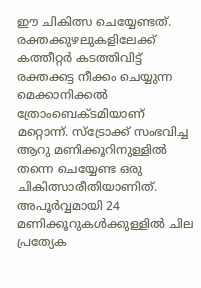ഈ ചികിത്സ ചെയ്യേണ്ടത്. രക്തക്കുഴലുകളിലേക്ക് കത്തീറ്റർ കടത്തിവിട്ട് രക്തക്കട്ട നീക്കം ചെയ്യുന്ന മെക്കാനിക്കൽ ത്രോംബെക്ടമിയാണ് മറ്റൊന്ന്. സ്ട്രോക്ക് സംഭവിച്ച ആറു മണിക്കൂറിനുള്ളിൽ തന്നെ ചെയ്യേണ്ട ഒരു ചികിത്സാരീതിയാണിത്. അപൂർവ്വമായി 24 മണിക്കൂറുകൾക്കുള്ളിൽ ചില പ്രത്യേക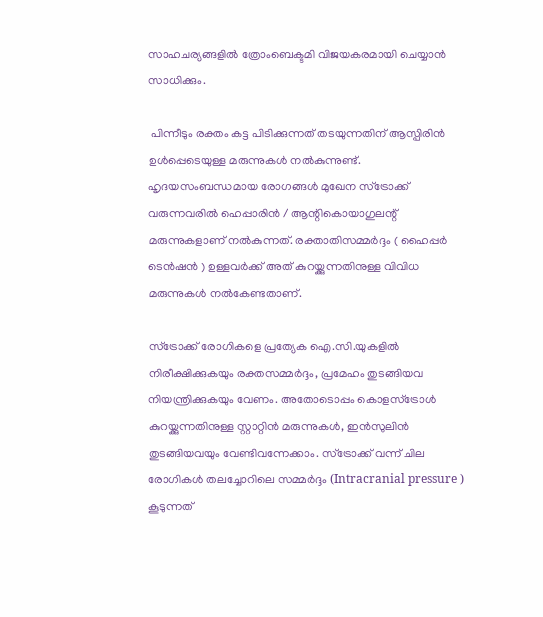സാഹചര്യങ്ങളിൽ ത്രോംബെക്ടമി വിജയകരമായി ചെയ്യാൻ സാധിക്കും.

 പിന്നീടും രക്തം കട്ട പിടിക്കുന്നത് തടയുന്നതിന് ആസ്പിരിൻ ഉൾപ്പെടെയുള്ള മരുന്നുകൾ നൽകുന്നുണ്ട്. ഹൃദയസംബന്ധമായ രോഗങ്ങൾ മുഖേന സ്ട്രോക്ക് വരുന്നവരിൽ ഹെപ്പാരിൻ / ആന്റികൊയാഗുലന്റ്  മരുന്നുകളാണ് നൽകുന്നത്. രക്താതിസമ്മർദ്ദം ( ഹൈപ്പർ ടെൻഷൻ ) ഉള്ളവർക്ക് അത് കുറയ്ക്കുന്നതിനുള്ള വിവിധ മരുന്നുകൾ നൽകേണ്ടതാണ്.

സ്ട്രോക്ക് രോഗികളെ പ്രത്യേക ഐ.സി.യുകളിൽ നിരീക്ഷിക്കുകയും രക്തസമ്മർദ്ദം, പ്രമേഹം തുടങ്ങിയവ നിയന്ത്രിക്കുകയും വേണം. അതോടൊപ്പം കൊളസ്ട്രോൾ കുറയ്ക്കുന്നതിനുള്ള സ്റ്റാറ്റിൻ മരുന്നുകൾ, ഇൻസുലിൻ തുടങ്ങിയവയും വേണ്ടിവന്നേക്കാം. സ്ട്രോക്ക് വന്ന് ചില രോഗികൾ തലച്ചോറിലെ സമ്മർദ്ദം (Intracranial pressure ) കൂടുന്നത്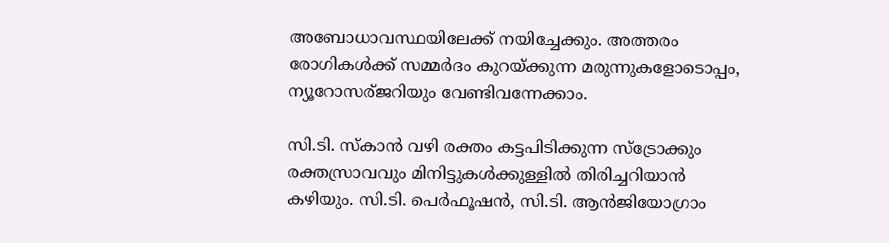അബോധാവസ്ഥയിലേക്ക് നയിച്ചേക്കും. അത്തരം രോഗികൾക്ക് സമ്മർദം കുറയ്ക്കുന്ന മരുന്നുകളോടൊപ്പം, ന്യൂറോസര്ജറിയും വേണ്ടിവന്നേക്കാം.

സി.ടി. സ്കാൻ വഴി രക്തം കട്ടപിടിക്കുന്ന സ്ട്രോക്കും രക്തസ്രാവവും മിനിട്ടുകൾക്കുള്ളിൽ തിരിച്ചറിയാൻ കഴിയും. സി.ടി. പെർഫൂഷൻ, സി.ടി. ആൻജിയോഗ്രാം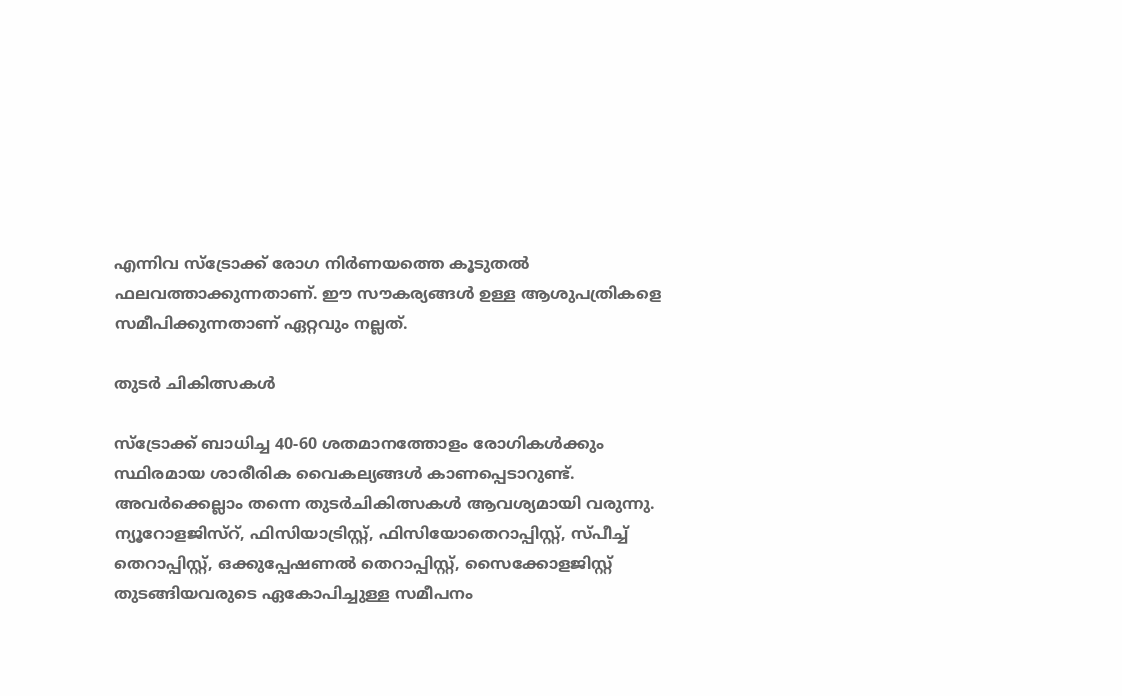എന്നിവ സ്ട്രോക്ക് രോഗ നിർണയത്തെ കൂടുതൽ ഫലവത്താക്കുന്നതാണ്. ഈ സൗകര്യങ്ങൾ ഉള്ള ആശുപത്രികളെ സമീപിക്കുന്നതാണ് ഏറ്റവും നല്ലത്.

തുടർ ചികിത്സകൾ

സ്ട്രോക്ക് ബാധിച്ച 40-60 ശതമാനത്തോളം രോഗികൾക്കും സ്ഥിരമായ ശാരീരിക വൈകല്യങ്ങൾ കാണപ്പെടാറുണ്ട്. അവർക്കെല്ലാം തന്നെ തുടർചികിത്സകൾ ആവശ്യമായി വരുന്നു. ന്യൂറോളജിസ്റ്, ഫിസിയാട്രിസ്റ്റ്, ഫിസിയോതെറാപ്പിസ്റ്റ്, സ്പീച്ച് തെറാപ്പിസ്റ്റ്, ഒക്കുപ്പേഷണൽ തെറാപ്പിസ്റ്റ്, സൈക്കോളജിസ്റ്റ് തുടങ്ങിയവരുടെ ഏകോപിച്ചുള്ള സമീപനം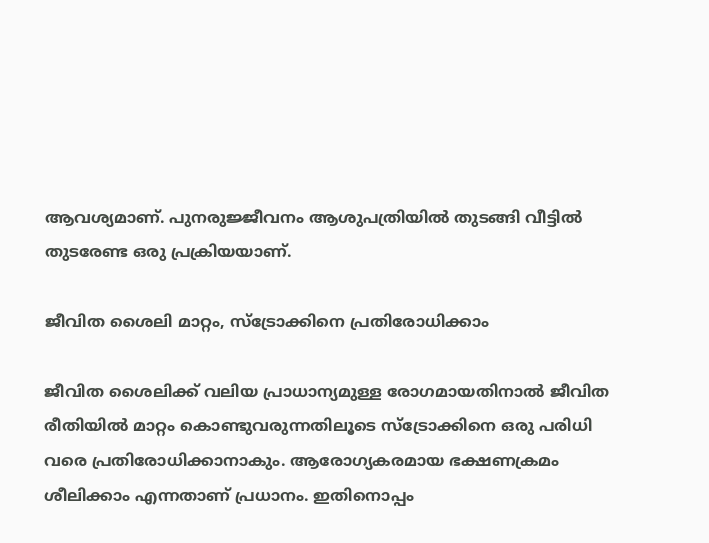ആവശ്യമാണ്. പുനരുജ്ജീവനം ആശുപത്രിയിൽ തുടങ്ങി വീട്ടിൽ തുടരേണ്ട ഒരു പ്രക്രിയയാണ്.

ജീവിത ശൈലി മാറ്റം, സ്ട്രോക്കിനെ പ്രതിരോധിക്കാം

ജീവിത ശൈലിക്ക് വലിയ പ്രാധാന്യമുള്ള രോഗമായതിനാൽ ജീവിത രീതിയിൽ മാറ്റം കൊണ്ടുവരുന്നതിലൂടെ സ്ട്രോക്കിനെ ഒരു പരിധി വരെ പ്രതിരോധിക്കാനാകും. ആരോഗ്യകരമായ ഭക്ഷണക്രമം ശീലിക്കാം എന്നതാണ് പ്രധാനം. ഇതിനൊപ്പം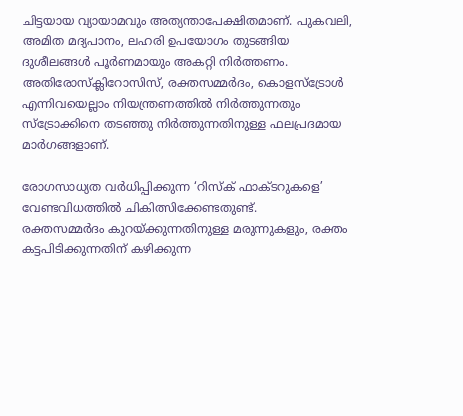ചിട്ടയായ വ്യായാമവും അത്യന്താപേക്ഷിതമാണ്. പുകവലി, അമിത മദ്യപാനം, ലഹരി ഉപയോഗം തുടങ്ങിയ ദുശീലങ്ങൾ പൂർണമായും അകറ്റി നിർത്തണം.  അതിരോസ്ക്ലിറോസിസ്, രക്തസമ്മർദം, കൊളസ്ട്രോൾ എന്നിവയെല്ലാം നിയന്ത്രണത്തിൽ നിർത്തുന്നതും സ്ട്രോക്കിനെ തടഞ്ഞു നിർത്തുന്നതിനുള്ള ഫലപ്രദമായ മാർഗങ്ങളാണ്.

രോഗസാധ്യത വർധിപ്പിക്കുന്ന ‘റിസ്ക് ഫാക്ടറുകളെ’ വേണ്ടവിധത്തിൽ ചികിത്സിക്കേണ്ടതുണ്ട്.
രക്തസമ്മർദം കുറയ്ക്കുന്നതിനുള്ള മരുന്നുകളും, രക്തം കട്ടപിടിക്കുന്നതിന് കഴിക്കുന്ന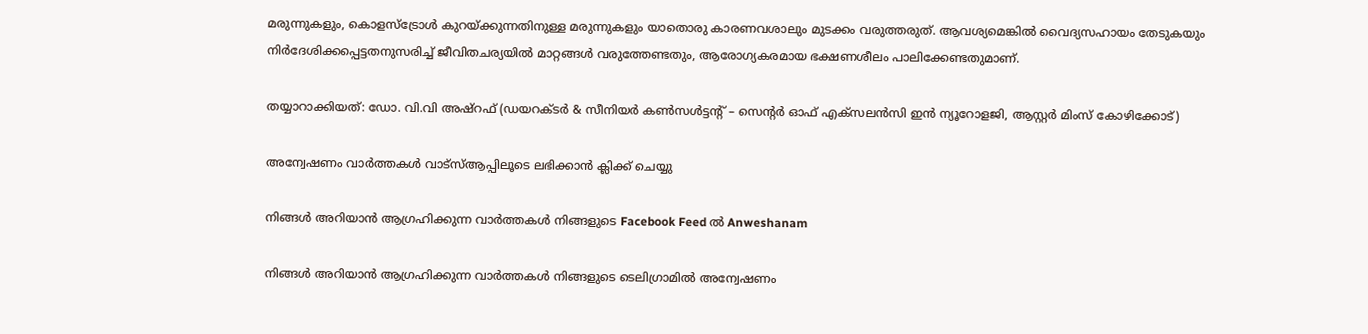മരുന്നുകളും, കൊളസ്ട്രോൾ കുറയ്ക്കുന്നതിനുള്ള മരുന്നുകളും യാതൊരു കാരണവശാലും മുടക്കം വരുത്തരുത്. ആവശ്യമെങ്കിൽ വൈദ്യസഹായം തേടുകയും നിർദേശിക്കപ്പെട്ടതനുസരിച്ച് ജീവിതചര്യയിൽ മാറ്റങ്ങൾ വരുത്തേണ്ടതും, ആരോഗ്യകരമായ ഭക്ഷണശീലം പാലിക്കേണ്ടതുമാണ്.

തയ്യാറാക്കിയത്: ഡോ. വി.വി അഷ്റഫ് (ഡയറക്ടർ & സീനിയർ കൺസൾട്ടന്റ് – സെന്റർ ഓഫ് എക്സലൻസി ഇൻ ന്യൂറോളജി, ആസ്റ്റർ മിംസ് കോഴിക്കോട്)

അന്വേഷണം വാർത്തകൾ വാട്സ്ആപ്പിലൂടെ ലഭിക്കാൻ ക്ലിക്ക് ചെയ്യു

നിങ്ങൾ അറിയാൻ ആഗ്രഹിക്കുന്ന വാർത്തകൾ നിങ്ങളുടെ Facebook Feed ൽ Anweshanam

നിങ്ങൾ അറിയാൻ ആഗ്രഹിക്കുന്ന വാർത്തകൾ നിങ്ങളുടെ ടെലിഗ്രാമിൽ അന്വേഷണം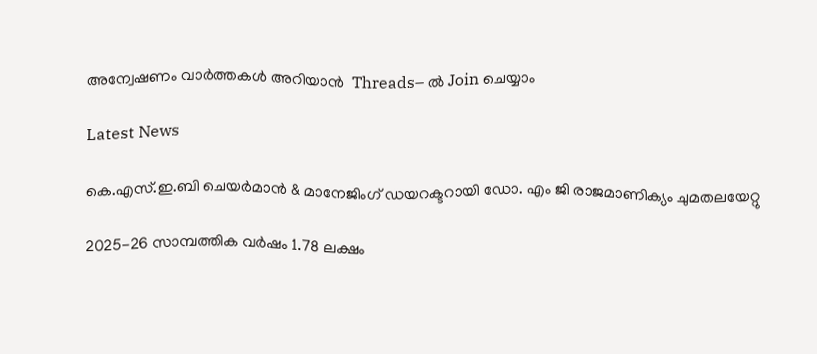അന്വേഷണം വാർത്തകൾ അറിയാൻ  Threads– ൽ Join ചെയ്യാം

Latest News

കെ.എസ്.ഇ.ബി ചെയർമാൻ & മാനേജിംഗ് ഡയറക്ടറായി ഡോ. എം ജി രാജമാണിക്യം ചുമതലയേറ്റു

2025-26 സാമ്പത്തിക വർഷം 1.78 ലക്ഷം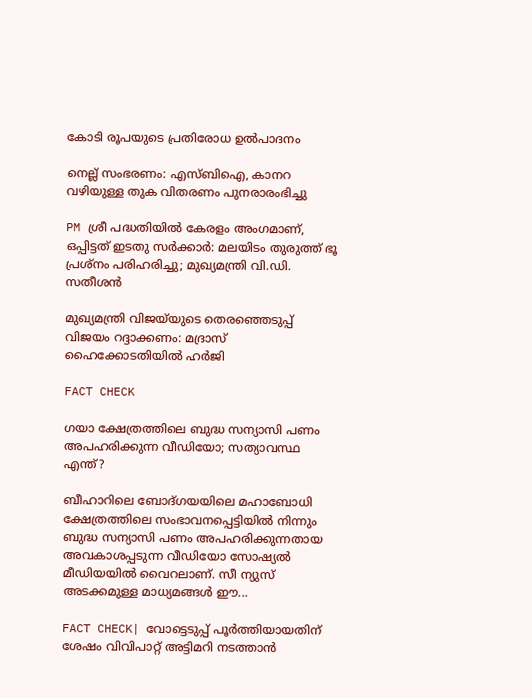കോടി രൂപയുടെ പ്രതിരോധ ഉൽപാദനം

നെല്ല് സംഭരണം: എസ്ബിഐ, കാനറ വഴിയുള്ള തുക വിതരണം പുനരാരംഭിച്ചു

PM ശ്രീ പദ്ധതിയില്‍ കേരളം അംഗമാണ്, ഒപ്പിട്ടത് ഇടതു സര്‍ക്കാര്‍: മലയിടം തുരുത്ത് ഭൂ പ്രശ്‌നം പരിഹരിച്ചു; മുഖ്യമന്ത്രി വി.ഡി. സതീശന്‍

മുഖ്യമന്ത്രി വിജയ്‌യുടെ തെരഞ്ഞെടുപ്പ് വിജയം റദ്ദാക്കണം: മദ്രാസ് ഹൈക്കോടതിയില്‍ ഹര്‍ജി

FACT CHECK

ഗയാ ക്ഷേത്രത്തിലെ ബുദ്ധ സന്യാസി പണം അപഹരിക്കുന്ന വീഡിയോ; സത്യാവസ്ഥ എന്ത്?

ബീഹാറിലെ ബോദ്ഗയയിലെ മഹാബോധി ക്ഷേത്രത്തിലെ സംഭാവനപ്പെട്ടിയില്‍ നിന്നും ബുദ്ധ സന്യാസി പണം അപഹരിക്കുന്നതായ അവകാശപ്പടുന്ന വീഡിയോ സോഷ്യല്‍ മീഡിയയില്‍ വൈറലാണ്. സീ ന്യുസ് അടക്കമുള്ള മാധ്യമങ്ങള്‍ ഈ...

FACT CHECK| വോട്ടെടുപ്പ് പൂർത്തിയായതിന് ശേഷം വിവിപാറ്റ് അട്ടിമറി നടത്താൻ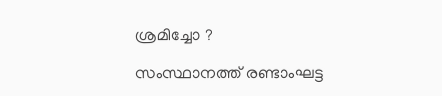ശ്രമിച്ചോ ?

സംസ്ഥാനത്ത് രണ്ടാംഘട്ട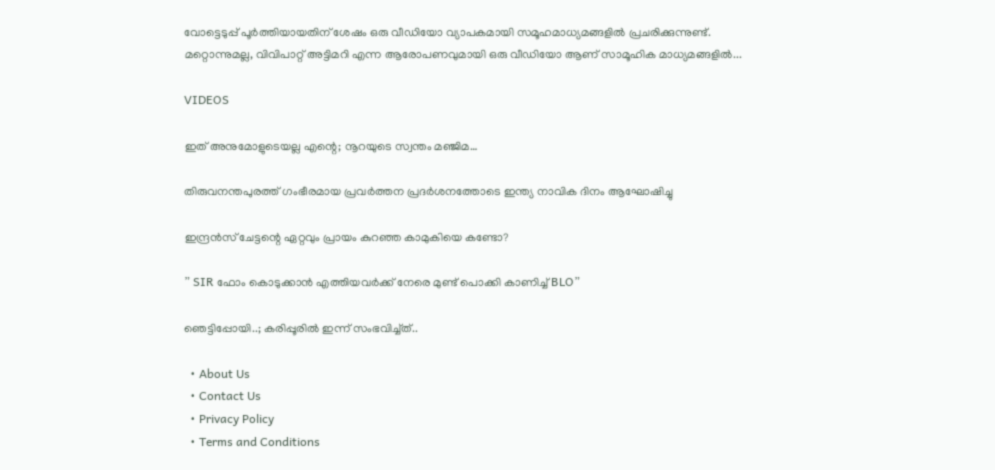വോട്ടെടുപ്പ് പൂർത്തിയായതിന് ശേഷം ഒരു വീഡിയോ വ്യാപകമായി സമൂഹമാധ്യമങ്ങളിൽ പ്രചരിക്കുന്നുണ്ട്. മറ്റൊന്നുമല്ല, വിവിപാറ്റ് അട്ടിമറി എന്ന ആരോപണവുമായി ഒരു വീഡിയോ ആണ് സാമൂഹിക മാധ്യമങ്ങളിൽ...

VIDEOS

ഇത് അനുമോളുടെയല്ല എന്റെ; നൂറയുടെ സ്വന്തം മഞ്ജിമ…

തിരുവനന്തപുരത്ത് ഗംഭീരമായ പ്രവർത്തന പ്രദർശനത്തോടെ ഇന്ത്യ നാവിക ദിനം ആഘോഷിച്ചു

ഇന്ദ്രൻസ് ചേട്ടന്റെ ഏറ്റവും പ്രായം കുറഞ്ഞ കാമുകിയെ കണ്ടോ?

” SIR ഫോം കൊടുക്കാൻ എത്തിയവർക്ക് നേരെ മുണ്ട് പൊക്കി കാണിച്ച് BLO”

ഞെട്ടിപ്പോയി..; കരിപ്പൂരിൽ ഇന്ന് സംഭവിച്ച്ത്..

  • About Us
  • Contact Us
  • Privacy Policy
  • Terms and Conditions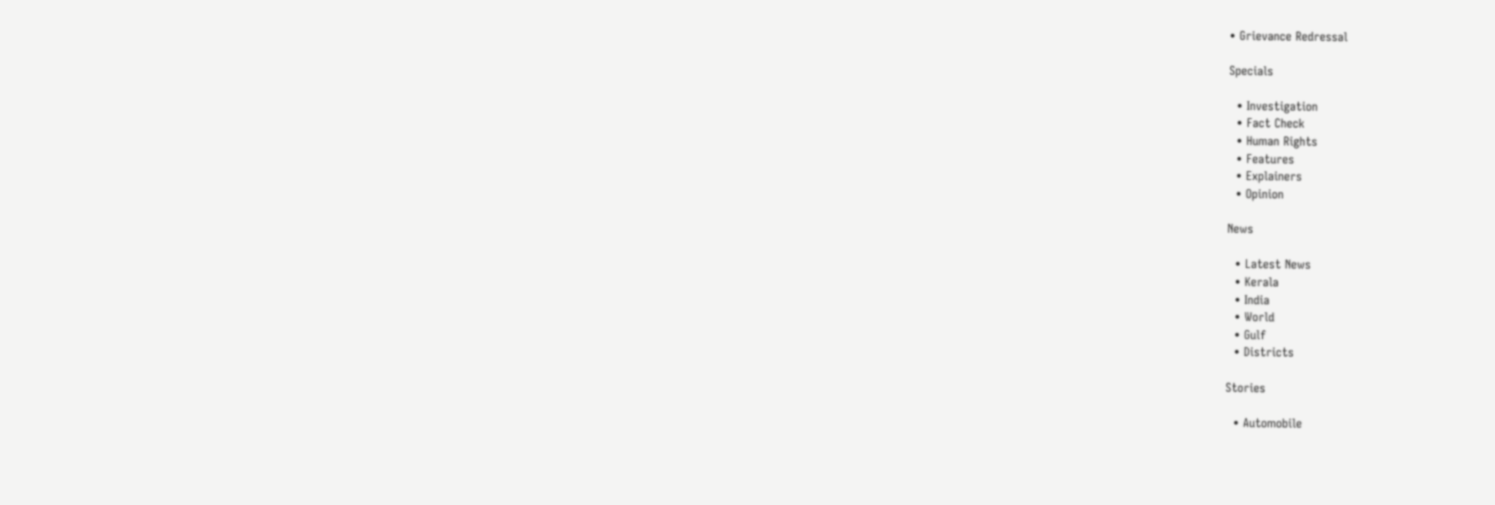• Grievance Redressal

Specials

  • Investigation
  • Fact Check
  • Human Rights
  • Features
  • Explainers
  • Opinion

News

  • Latest News
  • Kerala
  • India
  • World
  • Gulf
  • Districts

Stories

  • Automobile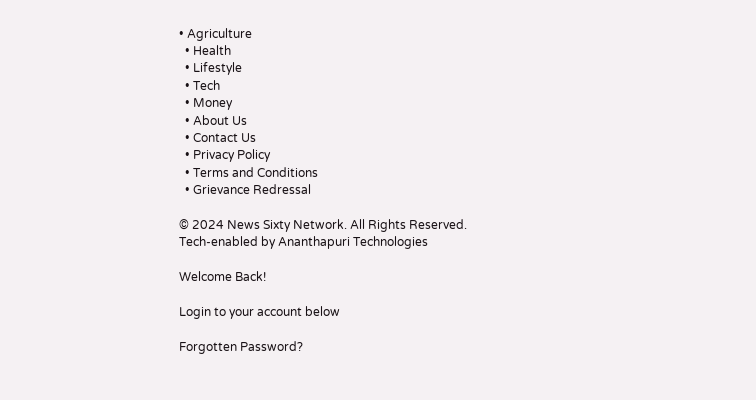• Agriculture
  • Health
  • Lifestyle
  • Tech
  • Money
  • About Us
  • Contact Us
  • Privacy Policy
  • Terms and Conditions
  • Grievance Redressal

© 2024 News Sixty Network. All Rights Reserved.
Tech-enabled by Ananthapuri Technologies

Welcome Back!

Login to your account below

Forgotten Password?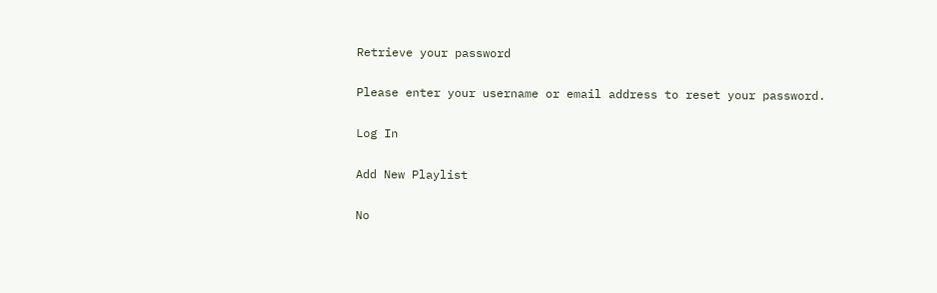Retrieve your password

Please enter your username or email address to reset your password.

Log In

Add New Playlist

No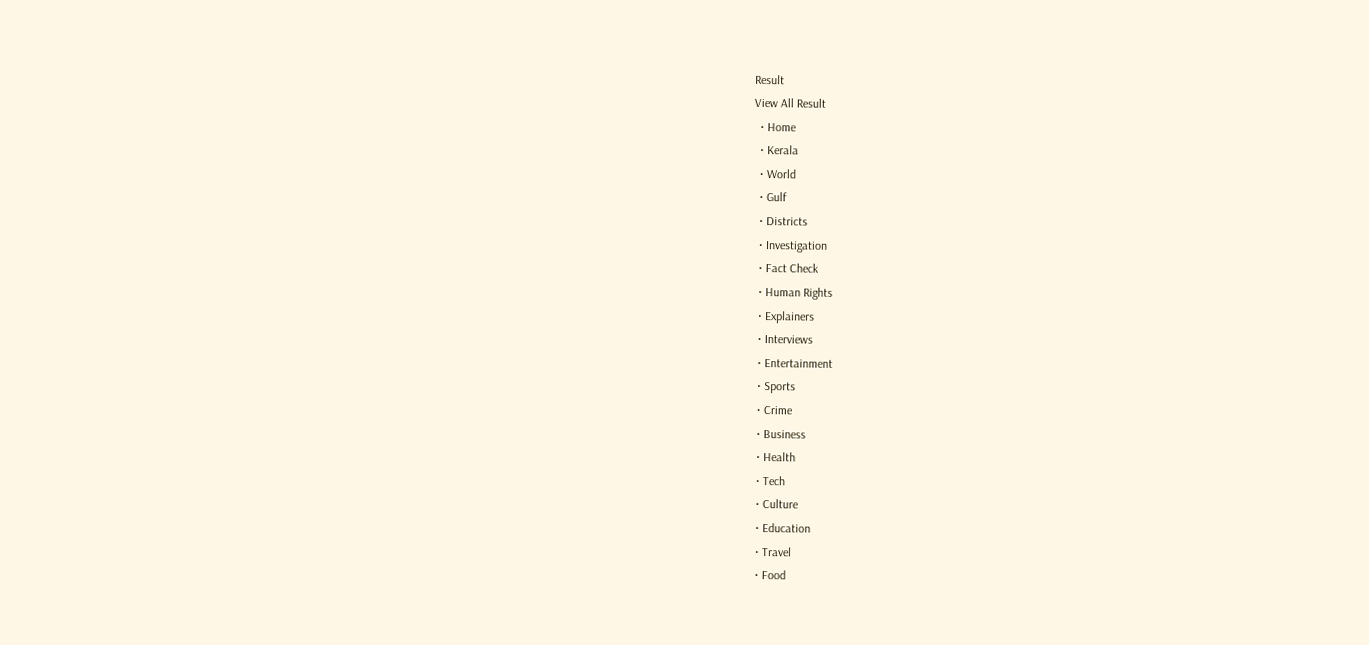Result
View All Result
  • Home
  • Kerala
  • World
  • Gulf
  • Districts
  • Investigation
  • Fact Check
  • Human Rights
  • Explainers
  • Interviews
  • Entertainment
  • Sports
  • Crime
  • Business
  • Health
  • Tech
  • Culture
  • Education
  • Travel
  • Food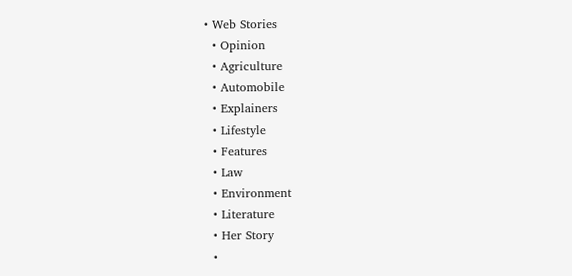• Web Stories
  • Opinion
  • Agriculture
  • Automobile
  • Explainers
  • Lifestyle
  • Features
  • Law
  • Environment
  • Literature
  • Her Story
  •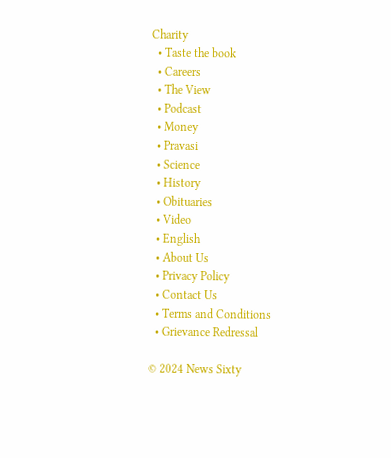Charity
  • Taste the book
  • Careers
  • The View
  • Podcast
  • Money
  • Pravasi
  • Science
  • History
  • Obituaries
  • Video
  • English
  • About Us
  • Privacy Policy
  • Contact Us
  • Terms and Conditions
  • Grievance Redressal

© 2024 News Sixty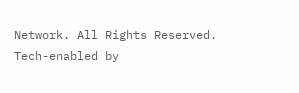Network. All Rights Reserved.
Tech-enabled by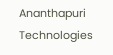Ananthapuri Technologies